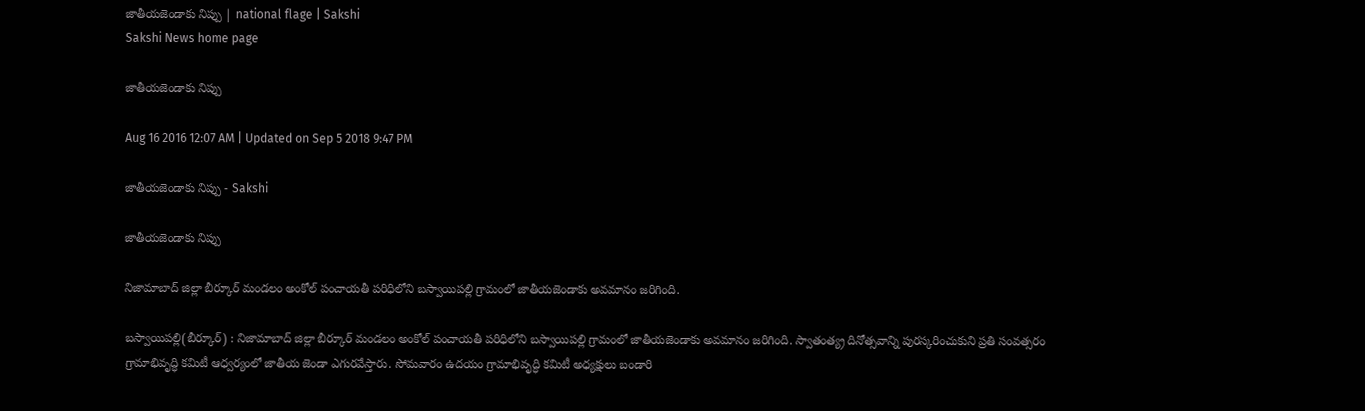జాతీయజెండాకు నిప్పు | national flage | Sakshi
Sakshi News home page

జాతీయజెండాకు నిప్పు

Aug 16 2016 12:07 AM | Updated on Sep 5 2018 9:47 PM

జాతీయజెండాకు నిప్పు - Sakshi

జాతీయజెండాకు నిప్పు

నిజామాబాద్‌ జిల్లా బీర్కూర్‌ మండలం అంకోల్‌ పంచాయతీ పరిధిలోని బస్వాయిపల్లి గ్రామంలో జాతీయజెండాకు అవమానం జరిగింది.

బస్వాయిపల్లి(బీర్కూర్‌) : నిజామాబాద్‌ జిల్లా బీర్కూర్‌ మండలం అంకోల్‌ పంచాయతీ పరిధిలోని బస్వాయిపల్లి గ్రామంలో జాతీయజెండాకు అవమానం జరిగింది. స్వాతంత్య్ర దినోత్సవాన్ని పురస్కరించుకుని ప్రతి సంవత్సరం గ్రామాభివృద్ధి కమిటీ ఆధ్వర్యంలో జాతీయ జెండా ఎగురవేస్తారు. సోమవారం ఉదయం గ్రామాభివృద్ధి కమిటీ అధ్యక్షులు బండారి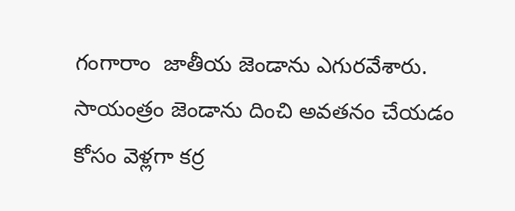గంగారాం  జాతీయ జెండాను ఎగురవేశారు. సాయంత్రం జెండాను దించి అవతనం చేయడం కోసం వెళ్లగా కర్ర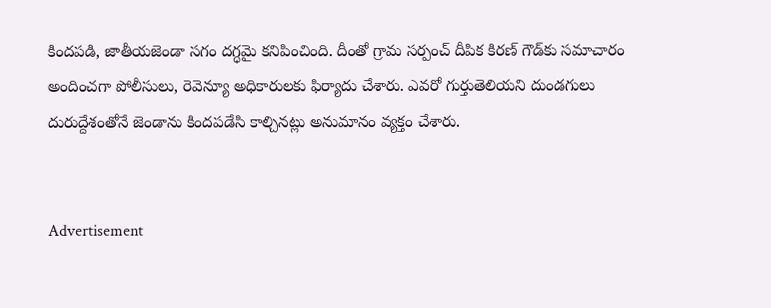కిందపడి, జాతీయజెండా సగం దగ్ధమై కనిపించింది. దీంతో గ్రామ సర్పంచ్‌ దీపిక కిరణ్‌ గౌడ్‌కు సమాచారం అందించగా పోలీసులు, రెవెన్యూ అధికారులకు ఫిర్యాదు చేశారు. ఎవరో గుర్తుతెలియని దుండగులు దురుద్దేశంతోనే జెండాను కిందపడేసి కాల్చినట్లు అనుమానం వ్యక్తం చేశారు.


Advertisement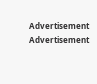Advertisement
Advertisement